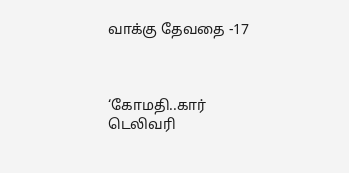வாக்கு தேவதை -17



‘கோமதி..கார் டெலிவரி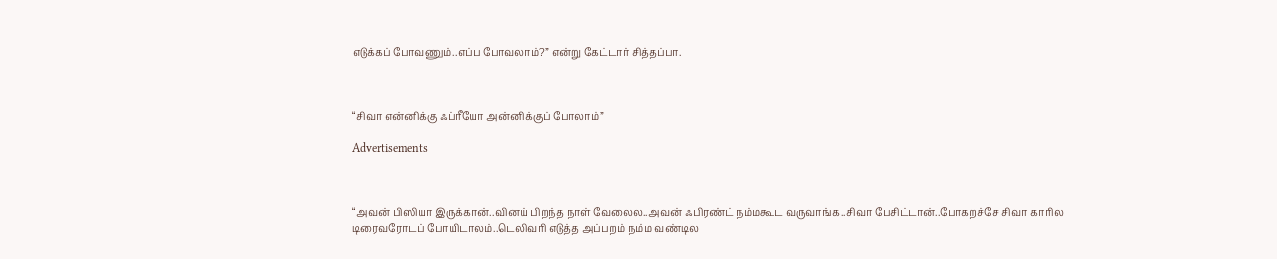எடுக்கப் போவணும்..எப்ப போவலாம்?” என்று கேட்டார் சித்தப்பா.



“சிவா என்னிக்கு ஃப்ரீயோ அன்னிக்குப் போலாம்”

Advertisements



“அவன் பிஸியா இருக்கான்..வினய் பிறந்த நாள் வேலைல..அவன் ஃபிரண்ட் நம்மகூட வருவாங்க..சிவா பேசிட்டான்..போகறச்சே சிவா காரில டிரைவரோடப் போயிடாலம்..டெலிவரி எடுத்த அப்பறம் நம்ம வண்டில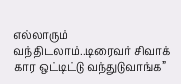எல்லாரும் வந்திடலாம்..டிரைவர் சிவாக் கார ஒட்டிட்டு வந்துடுவாங்க”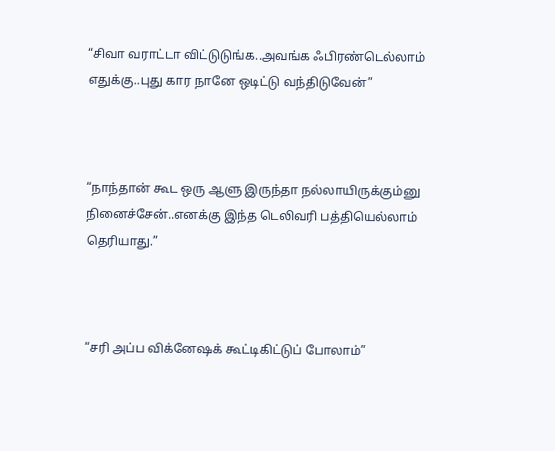“சிவா வராட்டா விட்டுடுங்க..அவங்க ஃபிரண்டெல்லாம் எதுக்கு..புது கார நானே ஒடிட்டு வந்திடுவேன்”



“நாந்தான் கூட ஒரு ஆளு இருந்தா நல்லாயிருக்கும்னு நினைச்சேன்..எனக்கு இந்த டெலிவரி பத்தியெல்லாம் தெரியாது.”



“சரி அப்ப விக்னேஷக் கூட்டிகிட்டுப் போலாம்”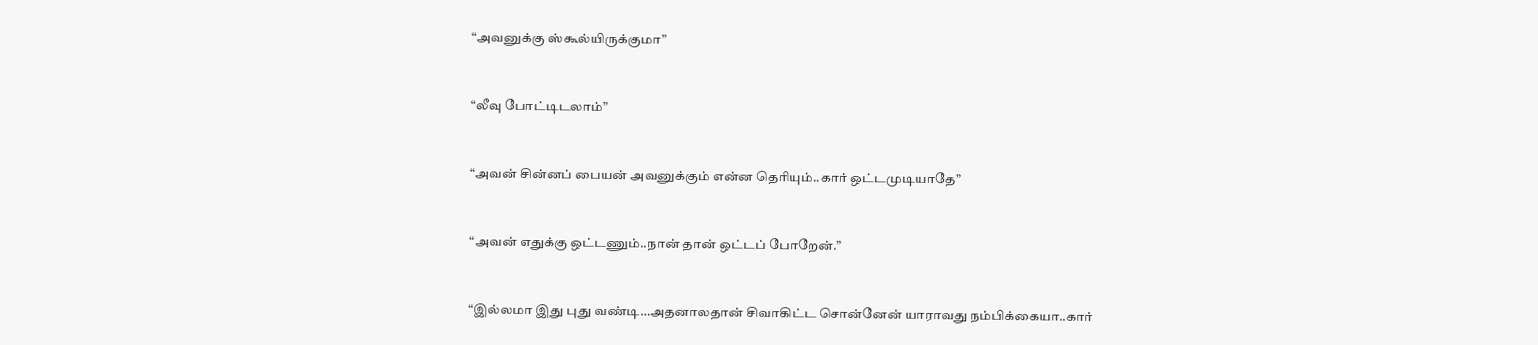“அவனுக்கு ஸ்கூல்யிருக்குமா”



“லீவு போட்டிடலாம்”



“அவன் சின்னப் பையன் அவனுக்கும் என்ன தெரியும்..கார் ஒட்டமுடியாதே”



“அவன் எதுக்கு ஒட்டணும்..நான் தான் ஒட்டப் போறேன்.”



“இல்லமா இது புது வண்டி…அதனாலதான் சிவாகிட்ட சொன்னேன் யாராவது நம்பிக்கையா..கார்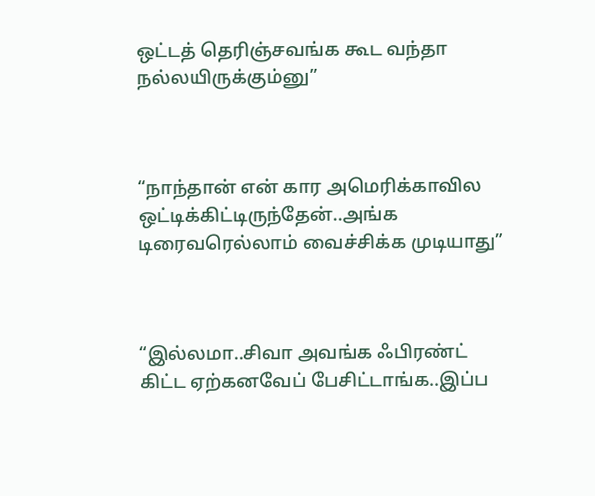ஒட்டத் தெரிஞ்சவங்க கூட வந்தா நல்லயிருக்கும்னு”



“நாந்தான் என் கார அமெரிக்காவில ஒட்டிக்கிட்டிருந்தேன்..அங்க டிரைவரெல்லாம் வைச்சிக்க முடியாது”



“இல்லமா..சிவா அவங்க ஃபிரண்ட் கிட்ட ஏற்கனவேப் பேசிட்டாங்க..இப்ப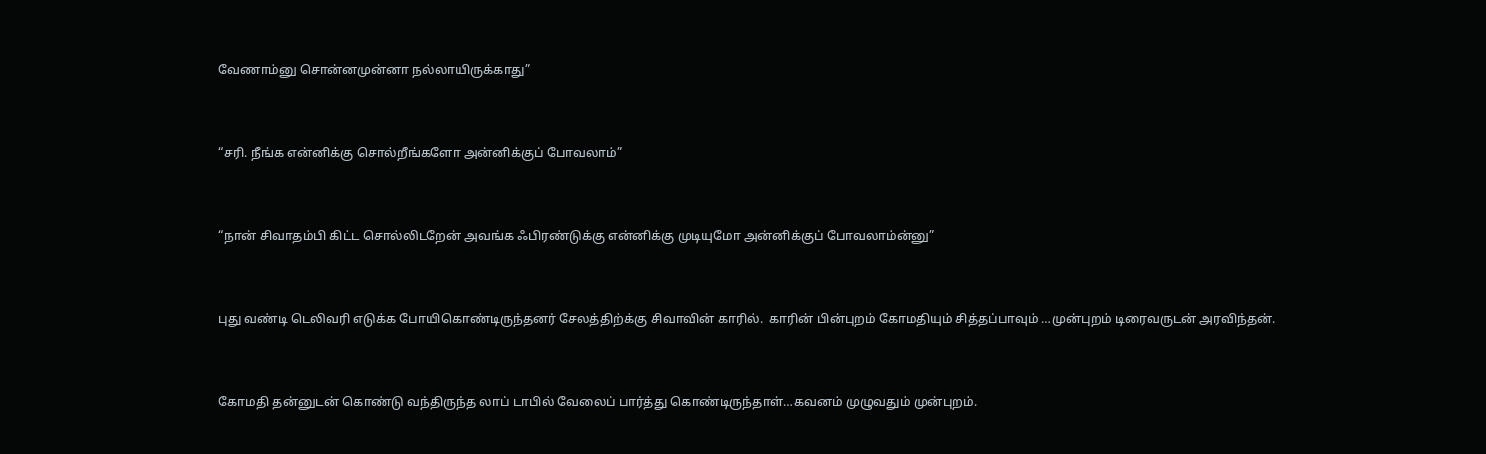வேணாம்னு சொன்னமுன்னா நல்லாயிருக்காது”



“சரி. நீங்க என்னிக்கு சொல்றீங்களோ அன்னிக்குப் போவலாம்”



“நான் சிவாதம்பி கிட்ட சொல்லிடறேன் அவங்க ஃபிரண்டுக்கு என்னிக்கு முடியுமோ அன்னிக்குப் போவலாம்ன்னு”



புது வண்டி டெலிவரி எடுக்க போயிகொண்டிருந்தனர் சேலத்திற்க்கு சிவாவின் காரில்.  காரின் பின்புறம் கோமதியும் சித்தப்பாவும் …முன்புறம் டிரைவருடன் அரவிந்தன்.



கோமதி தன்னுடன் கொண்டு வந்திருந்த லாப் டாபில் வேலைப் பார்த்து கொண்டிருந்தாள்…கவனம் முழுவதும் முன்புறம்.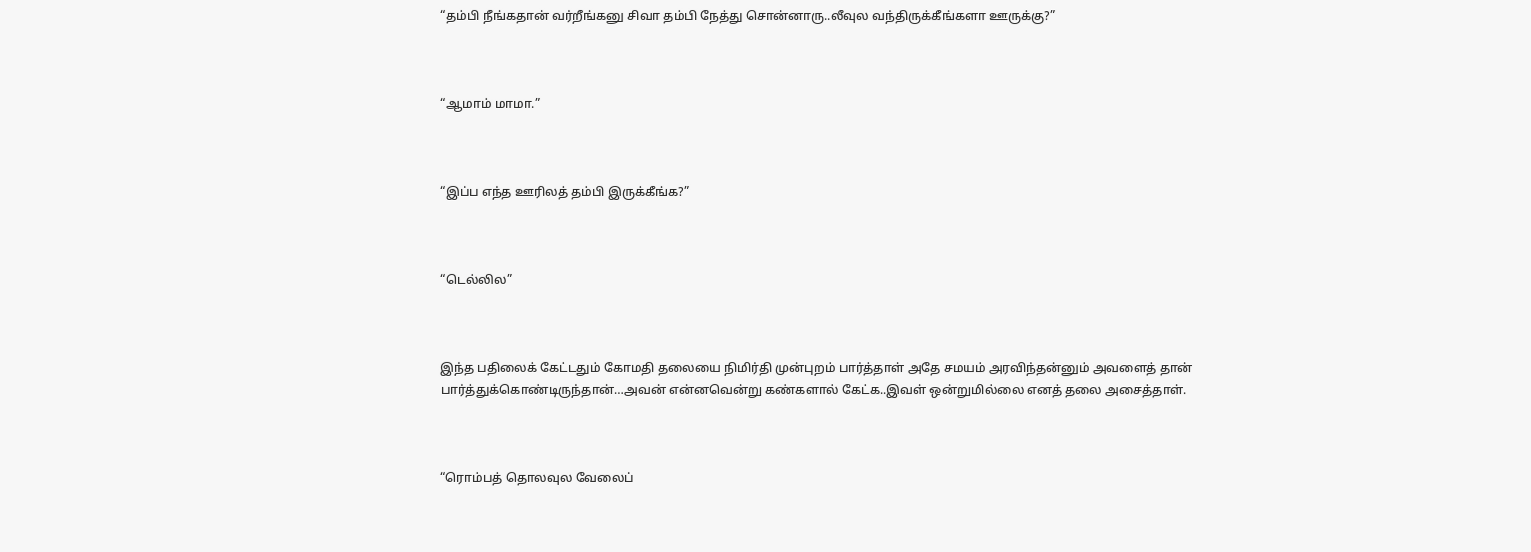“தம்பி நீங்கதான் வர்றீங்கனு சிவா தம்பி நேத்து சொன்னாரு..லீவுல வந்திருக்கீங்களா ஊருக்கு?”



“ஆமாம் மாமா.”



“இப்ப எந்த ஊரிலத் தம்பி இருக்கீங்க?”



“டெல்லில”



இந்த பதிலைக் கேட்டதும் கோமதி தலையை நிமிர்தி முன்புறம் பார்த்தாள் அதே சமயம் அரவிந்தன்னும் அவளைத் தான் பார்த்துக்கொண்டிருந்தான்…அவன் என்னவென்று கண்களால் கேட்க..இவள் ஒன்றுமில்லை எனத் தலை அசைத்தாள்.



“ரொம்பத் தொலவுல வேலைப்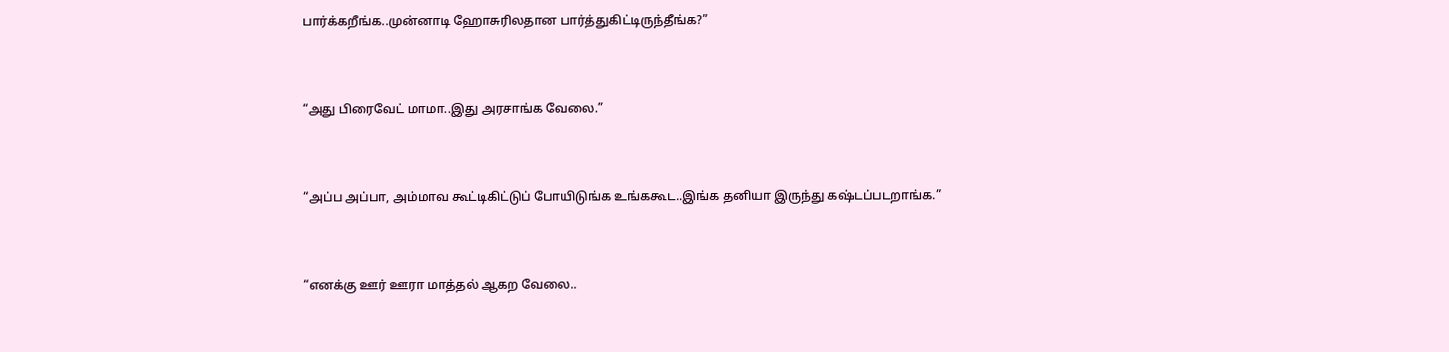பார்க்கறீங்க..முன்னாடி ஹோசுரிலதான பார்த்துகிட்டிருந்தீங்க?”



“அது பிரைவேட் மாமா..இது அரசாங்க வேலை.”



“அப்ப அப்பா, அம்மாவ கூட்டிகிட்டுப் போயிடுங்க உங்ககூட..இங்க தனியா இருந்து கஷ்டப்படறாங்க.”



“எனக்கு ஊர் ஊரா மாத்தல் ஆகற வேலை..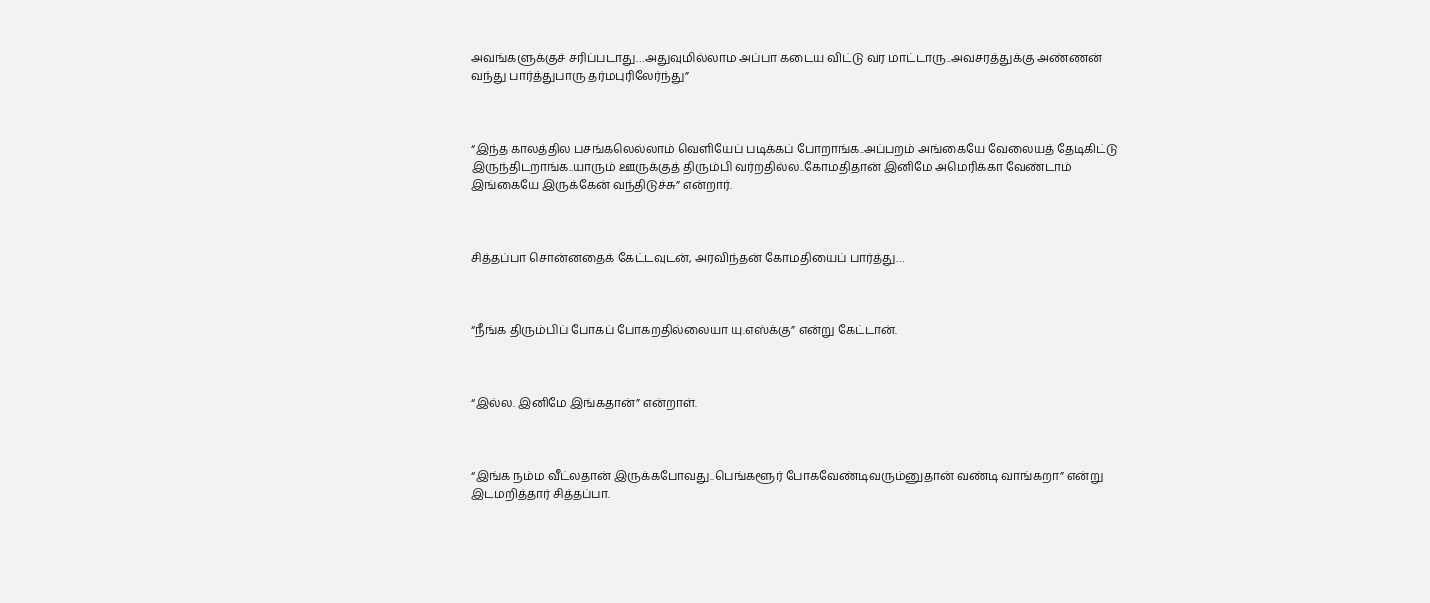அவங்களுக்குச் சரிப்படாது…அதுவுமில்லாம அப்பா கடைய விட்டு வர மாட்டாரு..அவசரத்துக்கு அண்ணன் வந்து பார்த்துபாரு தர்மபுரிலேர்ந்து”



“இந்த காலத்தில பசங்கலெல்லாம் வெளியேப் படிக்கப் போறாங்க..அப்பறம் அங்கையே வேலையத் தேடிகிட்டு இருந்திடறாங்க..யாரும் ஊருக்குத் திரும்பி வர்றதில்ல..கோமதிதான் இனிமே அமெரிக்கா வேண்டாம் இங்கையே இருக்கேன் வந்திடுச்சு” என்றார்.



சித்தப்பா சொன்னதைக் கேட்டவுடன், அரவிந்தன் கோமதியைப் பார்த்து…



“நீங்க திரும்பிப் போகப் போகறதில்லையா யு.எஸ்க்கு” என்று கேட்டான்.



“இல்ல. இனிமே இங்கதான்” என்றாள்.



“இங்க நம்ம வீட்லதான் இருக்கபோவது..பெங்களூர் போகவேண்டிவரும்னுதான் வண்டி வாங்கறா” என்று இடமறித்தார் சித்தப்பா.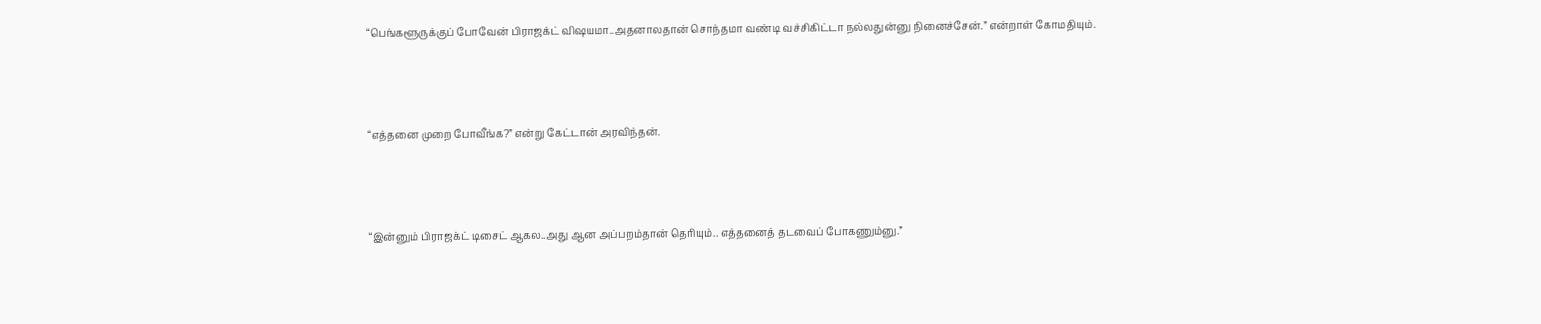“பெங்களூருக்குப் போவேன் பிராஜக்ட் விஷயமா..அதனாலதான் சொந்தமா வண்டி வச்சிகிட்டா நல்லதுன்னு நினைச்சேன்.” என்றாள் கோமதியும்.



“எத்தனை முறை போவீங்க?” என்று கேட்டான் அரவிந்தன்.



“இன்னும் பிராஜக்ட் டிசைட் ஆகல..அது ஆன அப்பறம்தான் தெரியும்.. எத்தனைத் தடவைப் போகணும்னு.”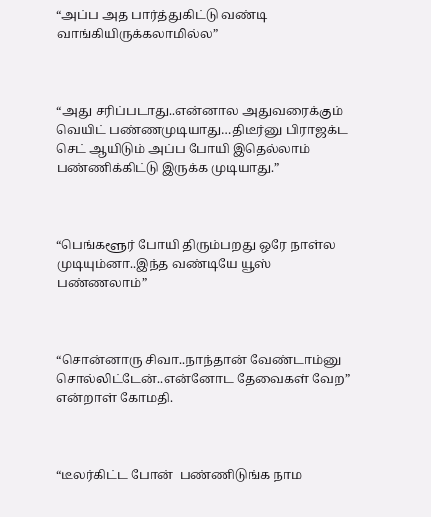“அப்ப அத பார்த்துகிட்டு வண்டி வாங்கியிருக்கலாமில்ல”



“அது சரிப்படாது..என்னால அதுவரைக்கும் வெயிட் பண்ணமுடியாது…திடீர்னு பிராஜக்ட செட் ஆயிடும் அப்ப போயி இதெல்லாம் பண்ணிக்கிட்டு இருக்க முடியாது.”



“பெங்களூர் போயி திரும்பறது ஒரே நாள்ல முடியும்னா..இந்த வண்டியே யூஸ் பண்ணலாம்”



“சொன்னாரு சிவா..நாந்தான் வேண்டாம்னு சொல்லிட்டேன்..என்னோட தேவைகள் வேற” என்றாள் கோமதி.



“டீலர்கிட்ட போன்  பண்ணிடுங்க நாம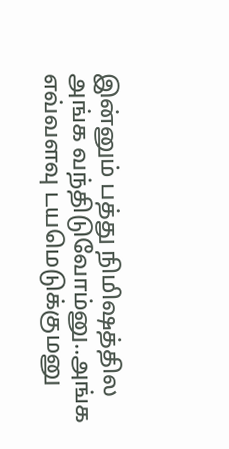இன்னும் பத்து நிமிஷத்தில அங்க வந்திடுவோம்னு..அங்க எவ்வளவு டயமெடுக்குமனு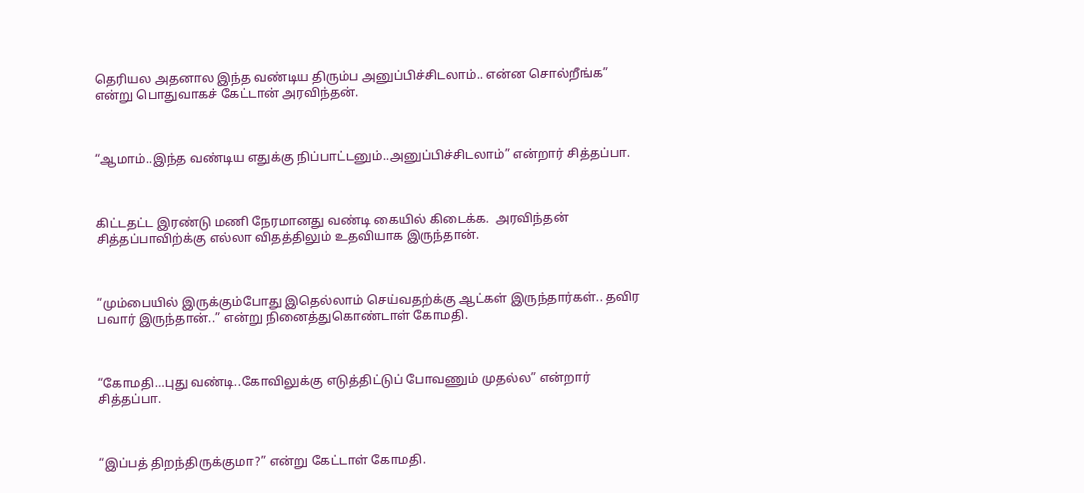தெரியல அதனால இந்த வண்டிய திரும்ப அனுப்பிச்சிடலாம்.. என்ன சொல்றீங்க” என்று பொதுவாகச் கேட்டான் அரவிந்தன்.



“ஆமாம்..இந்த வண்டிய எதுக்கு நிப்பாட்டனும்..அனுப்பிச்சிடலாம்” என்றார் சித்தப்பா.



கிட்டதட்ட இரண்டு மணி நேரமானது வண்டி கையில் கிடைக்க.  அரவிந்தன் சித்தப்பாவிற்க்கு எல்லா விதத்திலும் உதவியாக இருந்தான்.



“மும்பையில் இருக்கும்போது இதெல்லாம் செய்வதற்க்கு ஆட்கள் இருந்தார்கள்.. தவிர பவார் இருந்தான்..” என்று நினைத்துகொண்டாள் கோமதி.



“கோமதி…புது வண்டி..கோவிலுக்கு எடுத்திட்டுப் போவணும் முதல்ல” என்றார் சித்தப்பா.



“இப்பத் திறந்திருக்குமா?” என்று கேட்டாள் கோமதி.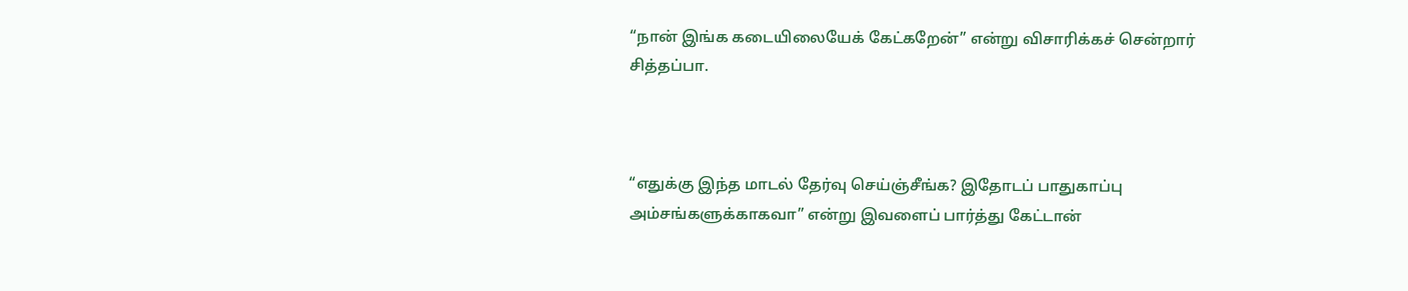“நான் இங்க கடையிலையேக் கேட்கறேன்” என்று விசாரிக்கச் சென்றார் சித்தப்பா.



“எதுக்கு இந்த மாடல் தேர்வு செய்ஞ்சீங்க? இதோடப் பாதுகாப்பு அம்சங்களுக்காகவா” என்று இவளைப் பார்த்து கேட்டான்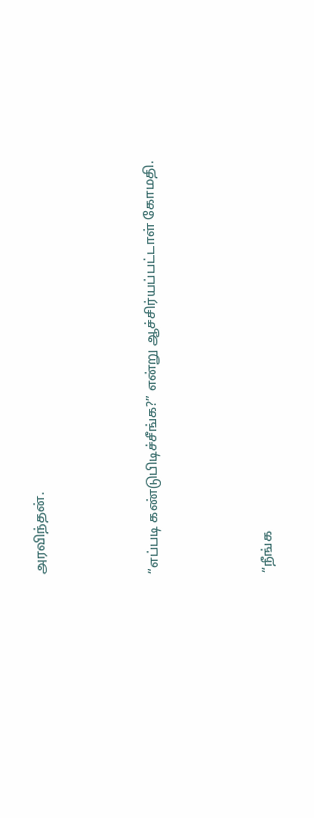அரவிந்தன்.



“எப்படி கண்டுபிடிச்சீங்க?” என்று ஆச்சிர்யப்பட்டாள் கோமதி.



“நீங்க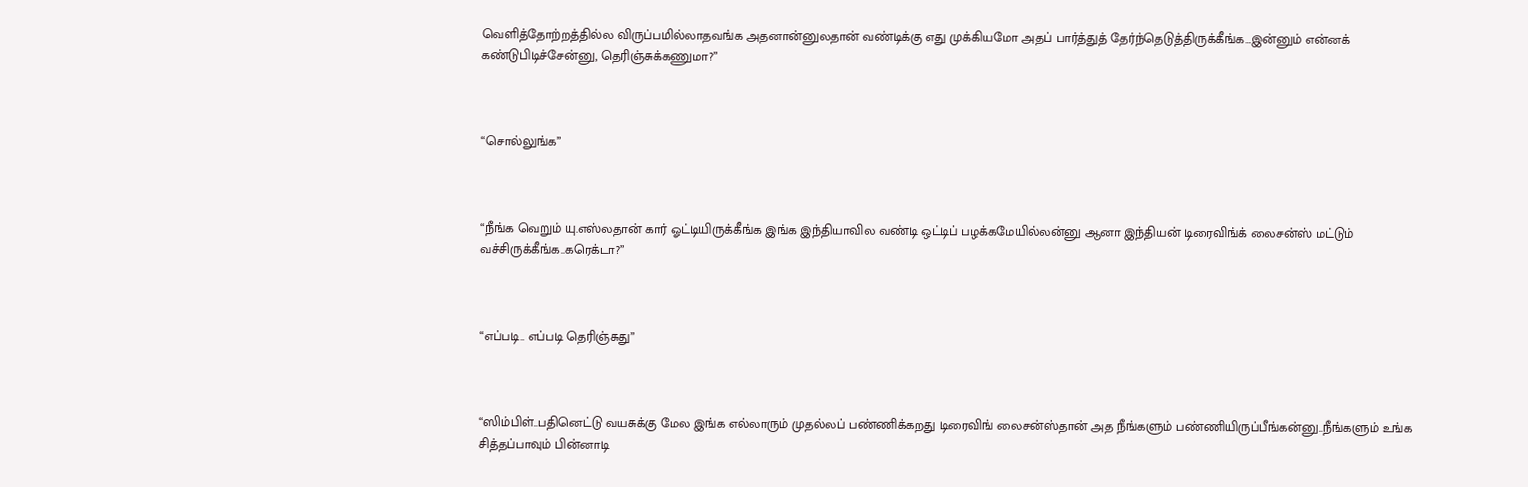வெளித்தோற்றத்தில்ல விருப்பமில்லாதவங்க அதனான்னுலதான் வண்டிக்கு எது முக்கியமோ அதப் பார்த்துத் தேர்ந்தெடுத்திருக்கீங்க…இன்னும் என்னக் கண்டுபிடிச்சேன்னு, தெரிஞ்சுக்கணுமா?”



“சொல்லுங்க”



“நீங்க வெறும் யு.எஸ்லதான் கார் ஓட்டியிருக்கீங்க இங்க இந்தியாவில வண்டி ஒட்டிப் பழக்கமேயில்லன்னு ஆனா இந்தியன் டிரைவிங்க் லைசன்ஸ் மட்டும் வச்சிருக்கீங்க..கரெக்டா?”



“எப்படி.. எப்படி தெரிஞ்சுது”



“ஸிம்பிள்..பதினெட்டு வயசுக்கு மேல இங்க எல்லாரும் முதல்லப் பண்ணிக்கறது டிரைவிங் லைசன்ஸ்தான் அத நீங்களும் பண்ணியிருப்பீங்கன்னு..நீங்களும் உங்க சித்தப்பாவும் பின்னாடி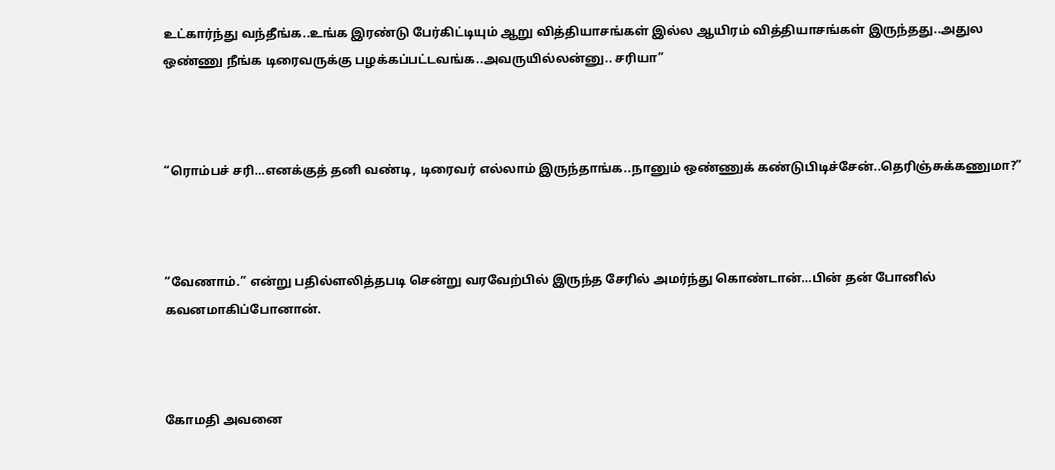உட்கார்ந்து வந்தீங்க..உங்க இரண்டு பேர்கிட்டியும் ஆறு வித்தியாசங்கள் இல்ல ஆயிரம் வித்தியாசங்கள் இருந்தது..அதுல ஒண்ணு நீங்க டிரைவருக்கு பழக்கப்பட்டவங்க..அவருயில்லன்னு.. சரியா”



“ரொம்பச் சரி…எனக்குத் தனி வண்டி, டிரைவர் எல்லாம் இருந்தாங்க..நானும் ஒண்ணுக் கண்டுபிடிச்சேன்..தெரிஞ்சுக்கணுமா?”



“வேணாம்.” என்று பதில்ளலித்தபடி சென்று வரவேற்பில் இருந்த சேரில் அமர்ந்து கொண்டான்…பின் தன் போனில் கவனமாகிப்போனான்.



கோமதி அவனை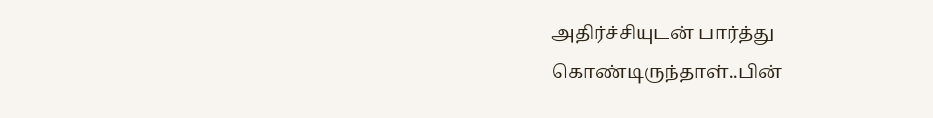அதிர்ச்சியுடன் பார்த்து கொண்டிருந்தாள்..பின்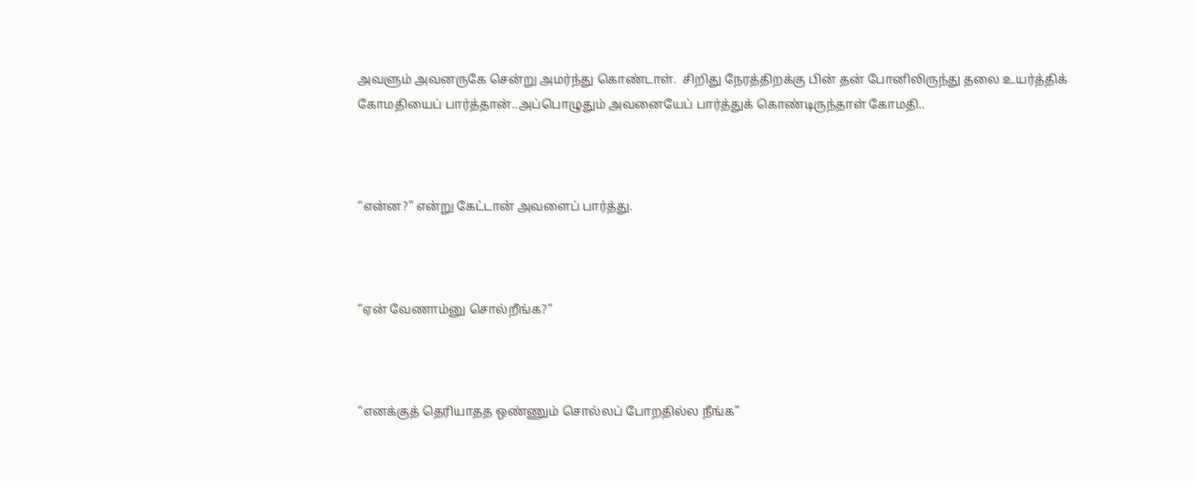அவளும் அவனருகே சென்று அமர்ந்து கொண்டாள்.  சிறிது நேரத்திறக்கு பின் தன் போனிலிருந்து தலை உயர்த்திக் கோமதியைப் பார்த்தான்..அப்பொழுதும் அவனையேப் பார்த்துக் கொண்டிருந்தாள் கோமதி..



“என்ன?” என்று கேட்டான் அவளைப் பார்த்து.



“ஏன் வேணாம்னு சொல்றீங்க?”



“எனக்குத் தெரியாதத ஒண்ணும் சொல்லப் போறதில்ல நீங்க”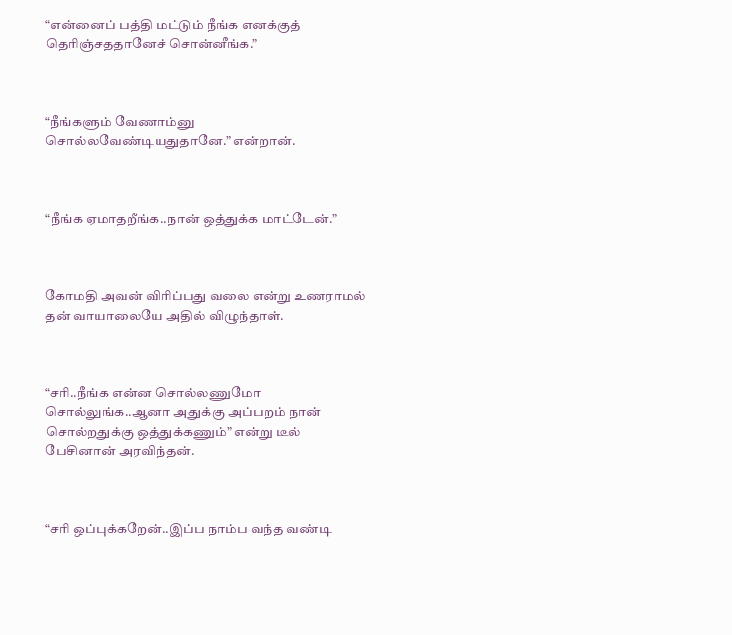“என்னைப் பத்தி மட்டும் நீங்க எனக்குத் தெரிஞ்சததானேச் சொன்னீங்க.”



“நீங்களும் வேணாம்னு சொல்லவேண்டியதுதானே.” என்றான்.



“நீங்க ஏமாதறீங்க..நான் ஒத்துக்க மாட்டேன்.”



கோமதி அவன் விரிப்பது வலை என்று உணராமல் தன் வாயாலையே அதில் விழுந்தாள்.



“சரி..நீங்க என்ன சொல்லணுமோ சொல்லுங்க..ஆனா அதுக்கு அப்பறம் நான் சொல்றதுக்கு ஒத்துக்கணும்” என்று டீல் பேசினான் அரவிந்தன்.



“சரி ஒப்புக்கறேன்..இப்ப நாம்ப வந்த வண்டி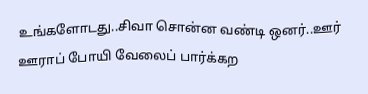உங்களோடது..சிவா சொன்ன வண்டி ஒனர்..ஊர் ஊராப் போயி வேலைப் பார்க்கற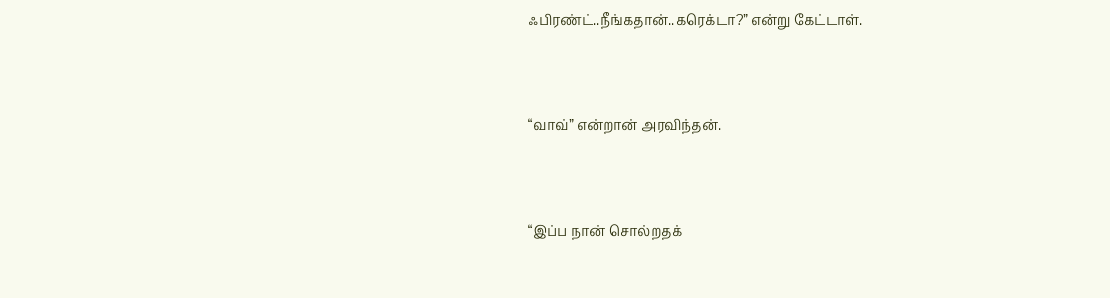ஃபிரண்ட்..நீங்கதான்..கரெக்டா?” என்று கேட்டாள்.



“வாவ்” என்றான் அரவிந்தன்.



“இப்ப நான் சொல்றதக்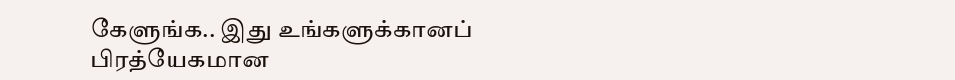கேளுங்க.. இது உங்களுக்கானப் பிரத்யேகமான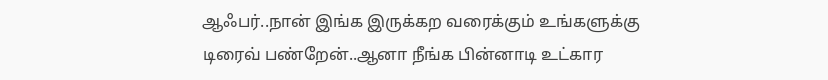ஆஃபர்..நான் இங்க இருக்கற வரைக்கும் உங்களுக்கு டிரைவ் பண்றேன்..ஆனா நீங்க பின்னாடி உட்கார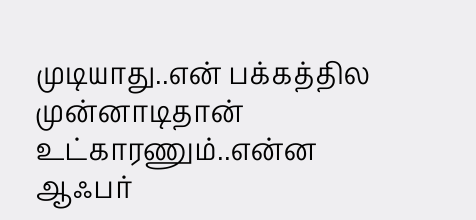முடியாது..என் பக்கத்தில முன்னாடிதான் உட்காரணும்..என்ன ஆஃபர்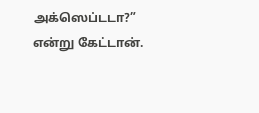அக்ஸெப்டடா?” என்று கேட்டான்.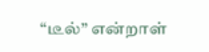“டீல்” என்றாள்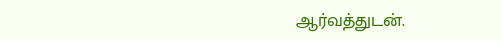ஆர்வத்துடன்.